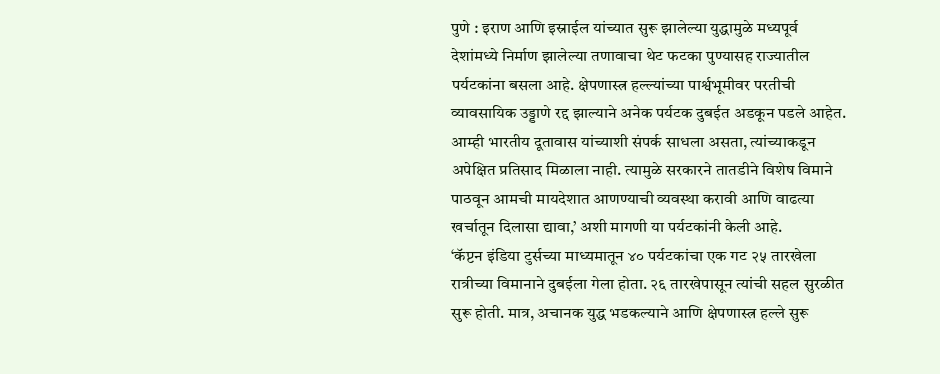पुणे : इराण आणि इस्राईल यांच्यात सुरू झालेल्या युद्धामुळे मध्यपूर्व देशांमध्ये निर्माण झालेल्या तणावाचा थेट फटका पुण्यासह राज्यातील पर्यटकांना बसला आहे. क्षेपणास्त्र हल्ल्यांच्या पार्श्वभूमीवर परतीची व्यावसायिक उड्डाणे रद्द झाल्याने अनेक पर्यटक दुबईत अडकून पडले आहेत.
आम्ही भारतीय दूतावास यांच्याशी संपर्क साधला असता, त्यांच्याकडून अपेक्षित प्रतिसाद मिळाला नाही. त्यामुळे सरकारने तातडीने विशेष विमाने पाठवून आमची मायदेशात आणण्याची व्यवस्था करावी आणि वाढत्या खर्चातून दिलासा द्यावा,’ अशी मागणी या पर्यटकांनी केली आहे.
‘कॅप्टन इंडिया टुर्सच्या माध्यमातून ४० पर्यटकांचा एक गट २५ तारखेला रात्रीच्या विमानाने दुबईला गेला होता. २६ तारखेपासून त्यांची सहल सुरळीत सुरू होती. मात्र, अचानक युद्ध भडकल्याने आणि क्षेपणास्त्र हल्ले सुरू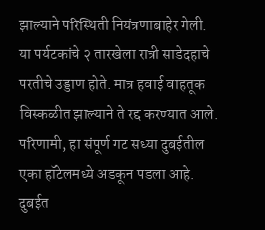झाल्याने परिस्थिती नियंत्रणाबाहेर गेली. या पर्यटकांचे २ तारखेला रात्री साडेदहाचे परतीचे उड्डाण होते. मात्र हवाई वाहतूक विस्कळीत झाल्याने ते रद्द करण्यात आले.
परिणामी, हा संपूर्ण गट सध्या दुबईतील एका हॉटेलमध्ये अडकून पडला आहे. दुबईत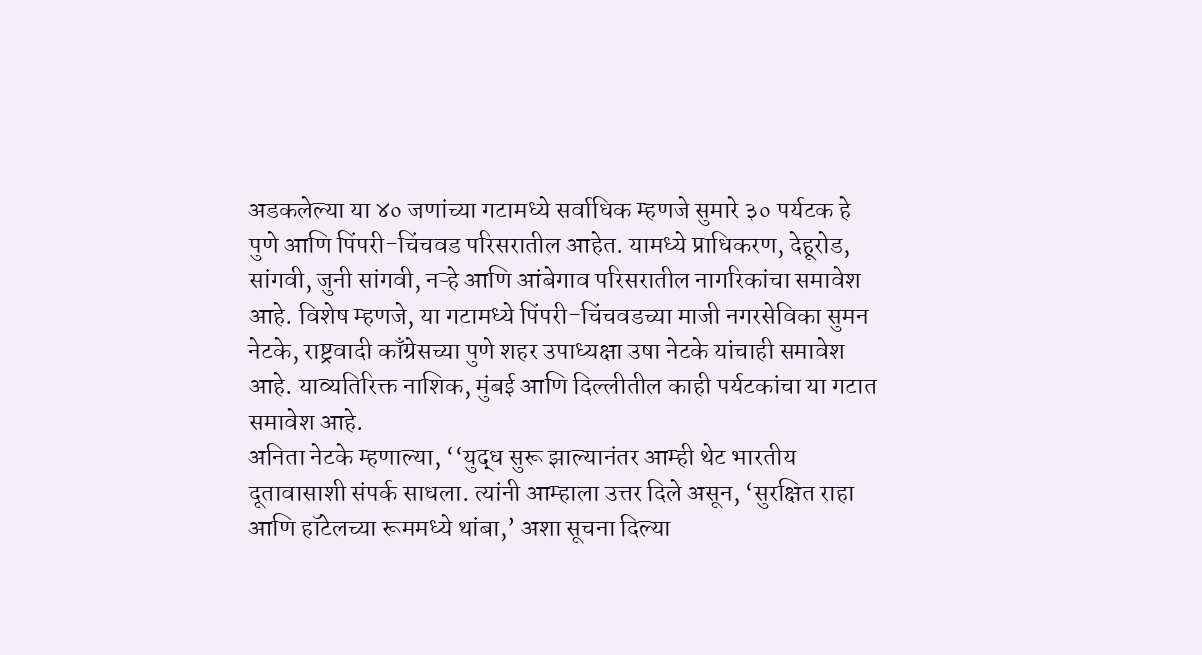अडकलेल्या या ४० जणांच्या गटामध्ये सर्वाधिक म्हणजे सुमारे ३० पर्यटक हे पुणे आणि पिंपरी-चिंचवड परिसरातील आहेत. यामध्ये प्राधिकरण, देहूरोड, सांगवी, जुनी सांगवी, नऱ्हे आणि आंबेगाव परिसरातील नागरिकांचा समावेश आहे. विशेष म्हणजे, या गटामध्ये पिंपरी-चिंचवडच्या माजी नगरसेविका सुमन नेटके, राष्ट्रवादी काँग्रेसच्या पुणे शहर उपाध्यक्षा उषा नेटके यांचाही समावेश आहे. याव्यतिरिक्त नाशिक, मुंबई आणि दिल्लीतील काही पर्यटकांचा या गटात समावेश आहे.
अनिता नेटके म्हणाल्या, ‘‘युद्ध सुरू झाल्यानंतर आम्ही थेट भारतीय दूतावासाशी संपर्क साधला. त्यांनी आम्हाला उत्तर दिले असून, ‘सुरक्षित राहा आणि हॉटेलच्या रूममध्ये थांबा,’ अशा सूचना दिल्या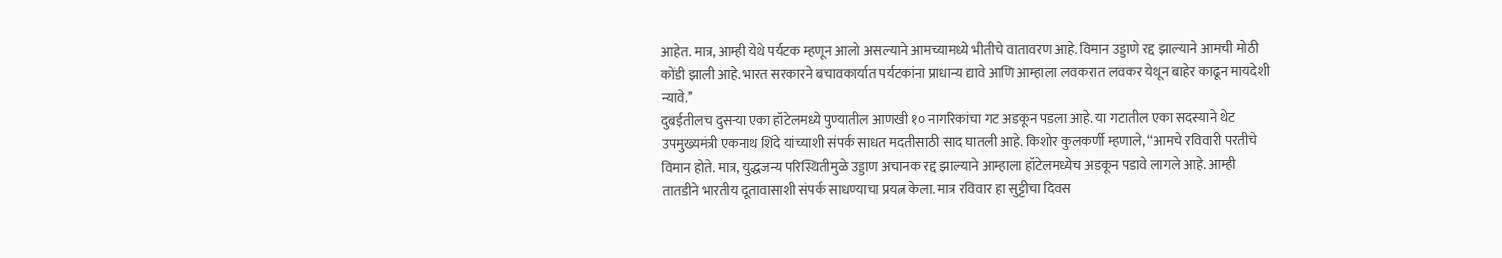आहेत. मात्र, आम्ही येथे पर्यटक म्हणून आलो असल्याने आमच्यामध्ये भीतीचे वातावरण आहे. विमान उड्डाणे रद्द झाल्याने आमची मोठी कोंडी झाली आहे. भारत सरकारने बचावकार्यात पर्यटकांना प्राधान्य द्यावे आणि आम्हाला लवकरात लवकर येथून बाहेर काढून मायदेशी न्यावे.’’
दुबईतीलच दुसऱ्या एका हॉटेलमध्ये पुण्यातील आणखी १० नागरिकांचा गट अडकून पडला आहे. या गटातील एका सदस्याने थेट उपमुख्यमंत्री एकनाथ शिंदे यांच्याशी संपर्क साधत मदतीसाठी साद घातली आहे. किशोर कुलकर्णी म्हणाले, ‘‘आमचे रविवारी परतीचे विमान होते. मात्र, युद्धजन्य परिस्थितीमुळे उड्डाण अचानक रद्द झाल्याने आम्हाला हॉटेलमध्येच अडकून पडावे लागले आहे. आम्ही तातडीने भारतीय दूतावासाशी संपर्क साधण्याचा प्रयत्न केला. मात्र रविवार हा सुट्टीचा दिवस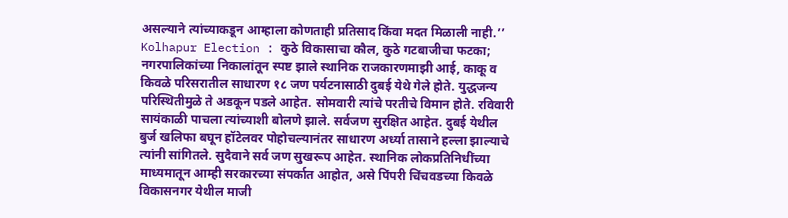असल्याने त्यांच्याकडून आम्हाला कोणताही प्रतिसाद किंवा मदत मिळाली नाही.’’
Kolhapur Election : कुठे विकासाचा कौल, कुठे गटबाजीचा फटका; नगरपालिकांच्या निकालांतून स्पष्ट झाले स्थानिक राजकारणमाझी आई, काकू व किवळे परिसरातील साधारण १८ जण पर्यटनासाठी दुबई येथे गेले होते. युद्धजन्य परिस्थितीमुळे ते अडकून पडले आहेत. सोमवारी त्यांचे परतीचे विमान होते. रविवारी सायंकाळी पाचला त्यांच्याशी बोलणे झाले. सर्वजण सुरक्षित आहेत. दुबई येथील बुर्ज खलिफा बघून हॉटेलवर पोहोचल्यानंतर साधारण अर्ध्या तासाने हल्ला झाल्याचे त्यांनी सांगितले. सुदैवाने सर्व जण सुखरूप आहेत. स्थानिक लोकप्रतिनिधींच्या माध्यमातून आम्ही सरकारच्या संपर्कात आहोत, असे पिंपरी चिंचवडच्या किवळे विकासनगर येथील माजी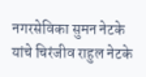नगरसेविका सुमन नेटके यांचे चिरंजीव राहुल नेटके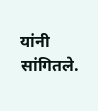यांनी सांगितले.